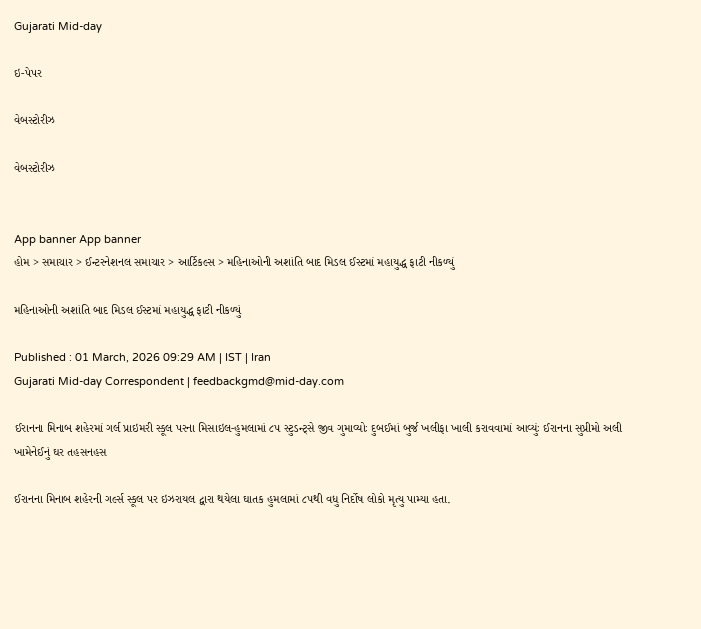Gujarati Mid-day

ઇ-પેપર

વેબસ્ટોરીઝ

વેબસ્ટોરીઝ


App banner App banner
હોમ > સમાચાર > ઈન્ટરનેશનલ સમાચાર > આર્ટિકલ્સ > મહિનાઓની અશાંતિ બાદ મિડલ ઈસ્ટમાં મહાયુદ્ધ ફાટી નીકળ્યું

મહિનાઓની અશાંતિ બાદ મિડલ ઈસ્ટમાં મહાયુદ્ધ ફાટી નીકળ્યું

Published : 01 March, 2026 09:29 AM | IST | Iran
Gujarati Mid-day Correspondent | feedbackgmd@mid-day.com

ઈરાનના મિનાબ શહેરમાં ગર્લ પ્રાઇમરી સ્કૂલ પરના મિસાઇલ-હુમલામાં ૮૫ સ્ટુડન્ટ્સે જીવ ગુમાવ્યોઃ દુબઈમાં બુર્જ ખલીફા ખાલી કરાવવામાં આવ્યુંઃ ઈરાનના સુપ્રીમો અલી ખામેનેઈનું ઘર તહસનહસ

ઈરાનના મિનાબ શહેરની ગર્લ્સ સ્કૂલ પર ઇઝરાયલ દ્વારા થયેલા ઘાતક હુમલામાં ૮૫થી વધુ નિર્દોષ લોકો મૃત્યુ પામ્યા હતા.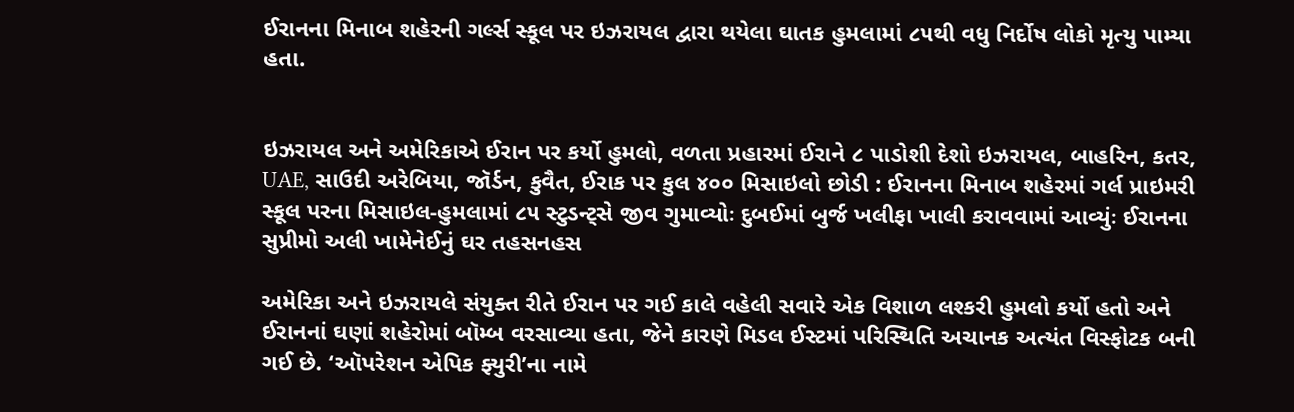ઈરાનના મિનાબ શહેરની ગર્લ્સ સ્કૂલ પર ઇઝરાયલ દ્વારા થયેલા ઘાતક હુમલામાં ૮૫થી વધુ નિર્દોષ લોકો મૃત્યુ પામ્યા હતા.


ઇઝરાયલ અને અમેરિકાએ ઈરાન પર કર્યો હુમલો, વળતા પ્રહારમાં ઈરાને ૮ પાડોશી દેશો ઇઝરાયલ, બાહરિન, કતર, UAE, સાઉદી અરેબિયા, જૉર્ડન, કુવૈત, ઈરાક પર કુલ ૪૦૦ મિસાઇલો છોડી : ઈરાનના મિનાબ શહેરમાં ગર્લ પ્રાઇમરી સ્કૂલ પરના મિસાઇલ-હુમલામાં ૮૫ સ્ટુડન્ટ્સે જીવ ગુમાવ્યોઃ દુબઈમાં બુર્જ ખલીફા ખાલી કરાવવામાં આવ્યુંઃ ઈરાનના સુપ્રીમો અલી ખામેનેઈનું ઘર તહસનહસ

અમેરિકા અને ઇઝરાયલે સંયુક્ત રીતે ઈરાન પર ગઈ કાલે વહેલી સવારે એક વિશાળ લશ્કરી હુમલો કર્યો હતો અને ઈરાનનાં ઘણાં શહેરોમાં બૉમ્બ વરસાવ્યા હતા, જેને કારણે મિડલ ઈસ્ટમાં પરિસ્થિતિ અચાનક અત્યંત વિસ્ફોટક બની ગઈ છે. ‘ઑપરેશન એપિક ફ્યુરી’ના નામે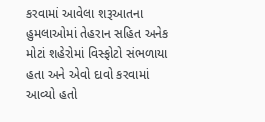કરવામાં આવેલા શરૂઆતના હુમલાઓમાં તેહરાન સહિત અનેક મોટાં શહેરોમાં વિસ્ફોટો સંભળાયા હતા અને એવો દાવો કરવામાં આવ્યો હતો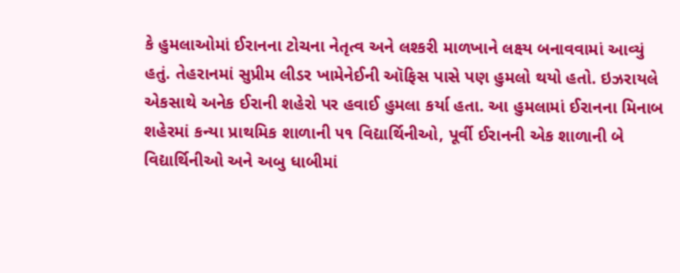કે હુમલાઓમાં ઈરાનના ટોચના નેતૃત્વ અને લશ્કરી માળખાને લક્ષ્ય બનાવવામાં આવ્યું હતું. તેહરાનમાં સુપ્રીમ લીડર ખામેનેઈની ઑફિસ પાસે પણ હુમલો થયો હતો. ઇઝરાયલે એકસાથે અનેક ઈરાની શહેરો પર હવાઈ હુમલા કર્યા હતા. આ હુમલામાં ઈરાનના મિનાબ શહેરમાં કન્યા પ્રાથમિક શાળાની ૫૧ વિદ્યાર્થિનીઓ, પૂર્વી ઈરાનની એક શાળાની બે વિદ્યાર્થિનીઓ અને અબુ ધાબીમાં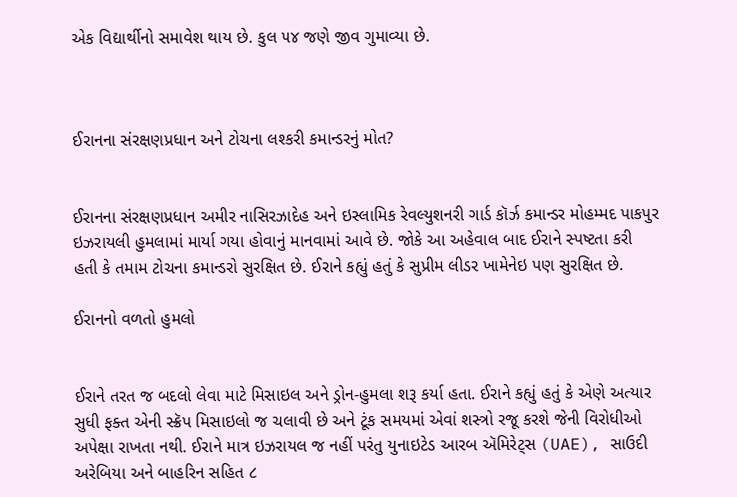એક વિદ્યાર્થીનો સમાવેશ થાય છે. કુલ ૫૪ જણે જીવ ગુમાવ્યા છે.



ઈરાનના સંરક્ષણપ્રધાન અને ટોચના લશ્કરી કમાન્ડરનું મોત?


ઈરાનના સંરક્ષણપ્રધાન અમીર નાસિરઝાદેહ અને ઇસ્લામિક રેવલ્યુશનરી ગાર્ડ કૉર્ઝ કમાન્ડર મોહમ્મદ પાકપુર ઇઝરાયલી હુમલામાં માર્યા ગયા હોવાનું માનવામાં આવે છે. જોકે આ અહેવાલ બાદ ઈરાને સ્પષ્ટતા કરી હતી કે તમામ ટોચના કમાન્ડરો સુરક્ષિત છે. ઈરાને કહ્યું હતું કે સુપ્રીમ લીડર ખામેનેઇ પણ સુરક્ષિત છે.

ઈરાનનો વળતો હુમલો


ઈરાને તરત જ બદલો લેવા માટે મિસાઇલ અને ડ્રોન-હુમલા શરૂ કર્યા હતા. ઈરાને કહ્યું હતું કે એણે અત્યાર સુધી ફક્ત એની સ્ક્રૅપ મિસાઇલો જ ચલાવી છે અને ટૂંક સમયમાં એવાં શસ્ત્રો રજૂ કરશે જેની વિરોધીઓ અપેક્ષા રાખતા નથી. ઈરાને માત્ર ઇઝરાયલ જ નહીં પરંતુ યુનાઇટેડ આરબ ઍમિરેટ્સ (UAE), સાઉદી અરેબિયા અને બાહરિન સહિત ૮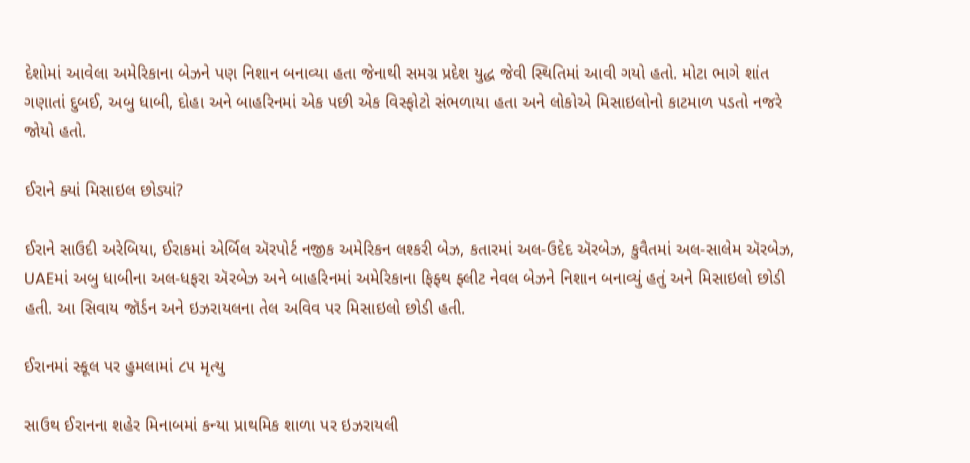દેશોમાં આવેલા અમેરિકાના બેઝને પણ નિશાન બનાવ્યા હતા જેનાથી સમગ્ર પ્રદેશ યુદ્ધ જેવી સ્થિતિમાં આવી ગયો હતો. મોટા ભાગે શાંત ગણાતાં દુબઈ, અબુ ધાબી, દોહા અને બાહરિનમાં એક પછી એક વિસ્ફોટો સંભળાયા હતા અને લોકોએ મિસાઇલોનો કાટમાળ પડતો નજરે જોયો હતો.

ઈરાને ક્યાં મિસાઇલ છોડ્યાં?

ઈરાને સાઉદી અરેબિયા, ઈરાકમાં એર્બિલ ઍરપોર્ટ નજીક અમેરિકન લશ્કરી બેઝ, કતારમાં અલ-ઉદેદ ઍરબેઝ, કુવૈતમાં અલ-સાલેમ ઍરબેઝ, UAEમાં અબુ ધાબીના અલ-ધફરા ઍરબેઝ અને બાહરિનમાં અમેરિકાના ફિફ્થ ફ્લીટ નેવલ બેઝને નિશાન બનાવ્યું હતું અને મિસાઇલો છોડી હતી. આ સિવાય જૉર્ડન અને ઇઝરાયલના તેલ અવિવ પર મિસાઇલો છોડી હતી.

ઈરાનમાં સ્કૂલ પર હુમલામાં ૮૫ મૃત્યુ

સાઉથ ઈરાનના શહેર મિનાબમાં કન્યા પ્રાથમિક શાળા પર ઇઝરાયલી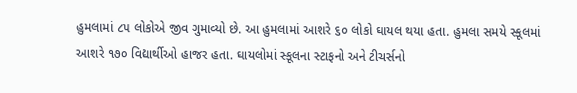હુમલામાં ૮૫ લોકોએ જીવ ગુમાવ્યો છે. આ હુમલામાં આશરે ૬૦ લોકો ઘાયલ થયા હતા. હુમલા સમયે સ્કૂલમાં આશરે ૧૭૦ વિદ્યાર્થીઓ હાજર હતા. ઘાયલોમાં સ્કૂલના સ્ટાફનો અને ટીચર્સનો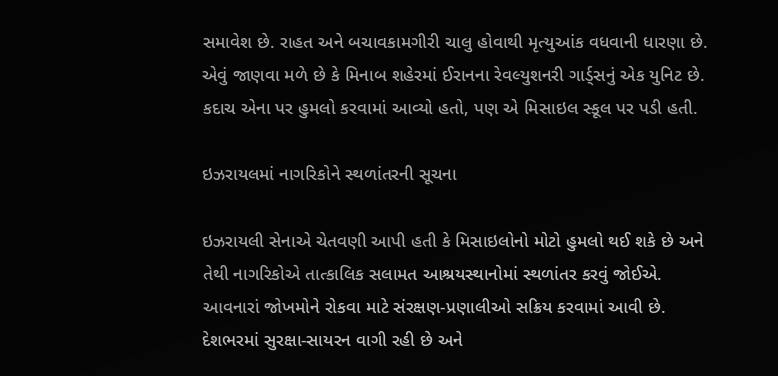સમાવેશ છે. રાહત અને બચાવકામગીરી ચાલુ હોવાથી મૃત્યુઆંક વધવાની ધારણા છે. એવું જાણવા મળે છે કે મિનાબ શહેરમાં ઈરાનના રેવલ્યુશનરી ગાર્ડ્‍સનું એક યુનિટ છે. કદાચ એના પર હુમલો કરવામાં આવ્યો હતો, પણ એ મિસાઇલ સ્કૂલ પર પડી હતી.

ઇઝરાયલમાં નાગરિકોને સ્થળાંતરની સૂચના

ઇઝરાયલી સેનાએ ચેતવણી આપી હતી કે મિસાઇલોનો મોટો હુમલો થઈ શકે છે અને તેથી નાગરિકોએ તાત્કાલિક સલામત આશ્રયસ્થાનોમાં સ્થળાંતર કરવું જોઈએ. આવનારાં જોખમોને રોકવા માટે સંરક્ષણ-પ્રણાલીઓ સક્રિય કરવામાં આવી છે. દેશભરમાં સુરક્ષા-સાયરન વાગી રહી છે અને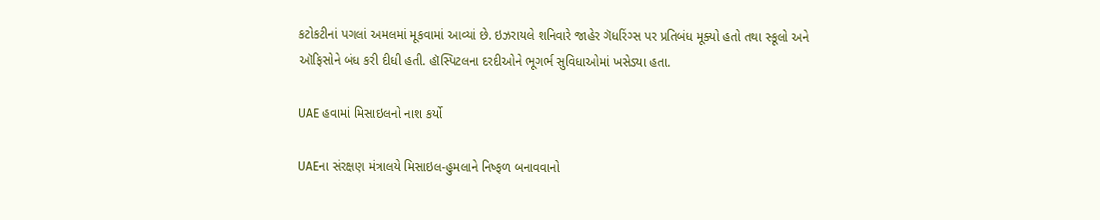કટોકટીનાં પગલાં અમલમાં મૂકવામાં આવ્યાં છે. ઇઝરાયલે શનિવારે જાહેર ગૅધરિંગ્સ પર પ્રતિબંધ મૂક્યો હતો તથા સ્કૂલો અને ઑફિસોને બંધ કરી દીધી હતી. હૉસ્પિટલના દરદીઓને ભૂગર્ભ સુવિધાઓમાં ખસેડ્યા હતા.

UAE હવામાં મિસાઇલનો નાશ કર્યો

UAEના સંરક્ષણ મંત્રાલયે મિસાઇલ-હુમલાને નિષ્ફળ બનાવવાનો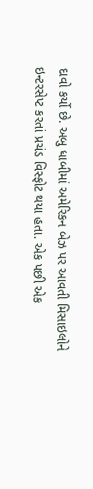દાવો કર્યો છે. અબુ ધાબીમાં અમેરિકન બેઝ પર આવતી મિસાઇલોને ઇન્ટરસેપ્ટ કરતાં પ્રચંડ વિસ્ફોટ થયા હતા. એક પછી એક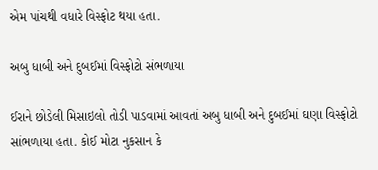એમ પાંચથી વધારે વિસ્ફોટ થયા હતા.

અબુ ધાબી અને દુબઈમાં વિસ્ફોટો સંભળાયા

ઈરાને છોડેલી મિસાઇલો તોડી પાડવામાં આવતાં અબુ ધાબી અને દુબઈમાં ઘણા વિસ્ફોટો સાંભળાયા હતા. કોઈ મોટા નુકસાન કે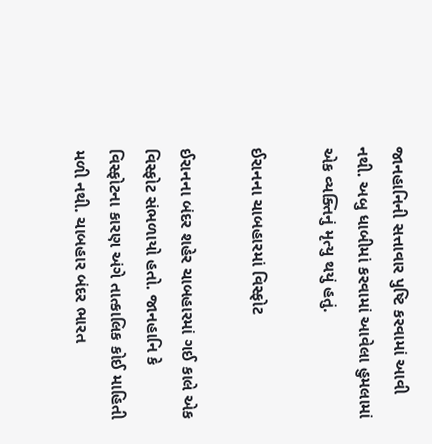જાનહાનિની સત્તાવાર પુષ્ટિ કરવામાં આવી નથી. અબુ ધાબીમાં કરવામાં આવેલા હુમલામાં એક વ્યક્તિનું મૃત્યુ થયું હતું.

ઈરાનના ચાબહારમાં વિસ્ફોટ

ઈરાનના બંદર શહેર ચાબહારમાં ગઈ કાલે એક વિસ્ફોટ સંભળાયો હતો. જાનહાનિ કે વિસ્ફોટના કારણ અંગે તાત્કાલિક કોઈ માહિતી મળી નથી. ચાબહાર બંદર ભારત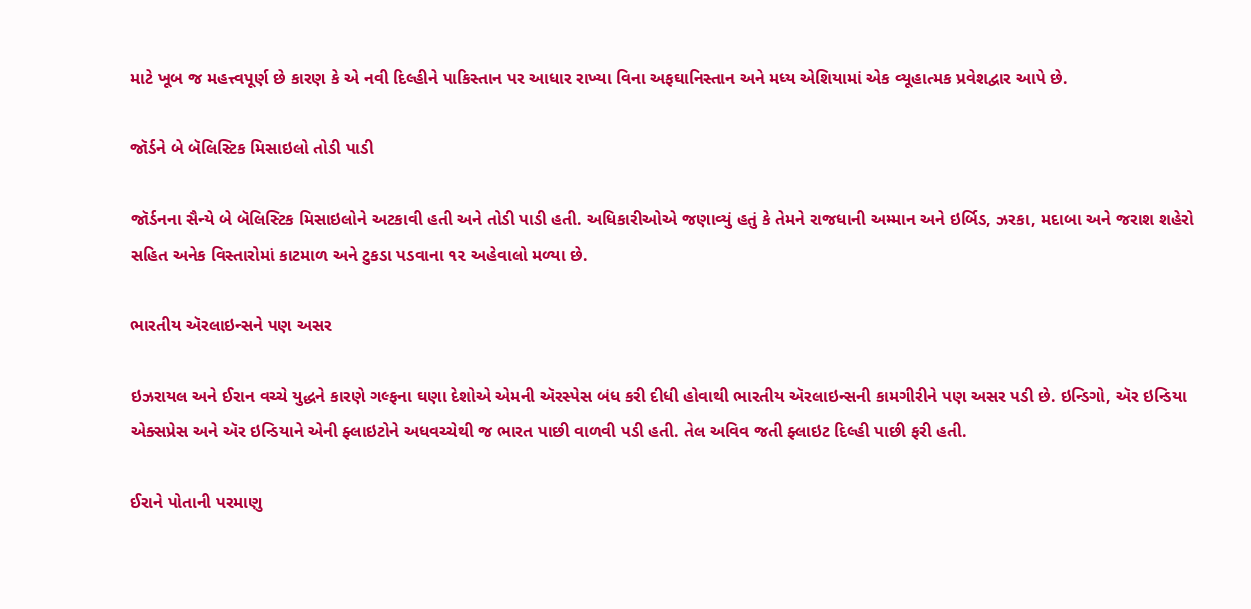માટે ખૂબ જ મહત્ત્વપૂર્ણ છે કારણ કે એ નવી દિલ્હીને પાકિસ્તાન પર આધાર રાખ્યા વિના અફઘાનિસ્તાન અને મધ્ય એશિયામાં એક વ્યૂહાત્મક પ્રવેશદ્વાર આપે છે.

જૉર્ડને બે બૅલિસ્ટિક મિસાઇલો તોડી પાડી

જૉર્ડનના સૈન્યે બે બૅલિસ્ટિક મિસાઇલોને અટકાવી હતી અને તોડી પાડી હતી. અધિકારીઓએ જણાવ્યું હતું કે તેમને રાજધાની અમ્માન અને ઇર્બિડ, ઝરકા, મદાબા અને જરાશ શહેરો સહિત અનેક વિસ્તારોમાં કાટમાળ અને ટુકડા પડવાના ૧૨ અહેવાલો મળ્યા છે.

ભારતીય ઍરલાઇન્સને પણ અસર

ઇઝરાયલ અને ઈરાન વચ્ચે યુદ્ધને કારણે ગલ્ફના ઘણા દેશોએ એમની ઍરસ્પેસ બંધ કરી દીધી હોવાથી ભારતીય ઍરલાઇન્સની કામગીરીને પણ અસર પડી છે. ઇન્ડિગો, ઍર ઇન્ડિયા એક્સપ્રેસ અને ઍર ઇન્ડિયાને એની ફ્લાઇટોને અધવચ્ચેથી જ ભારત પાછી વાળવી પડી હતી. તેલ અવિવ જતી ફ્લાઇટ દિલ્હી પાછી ફરી હતી.

ઈરાને પોતાની પરમાણુ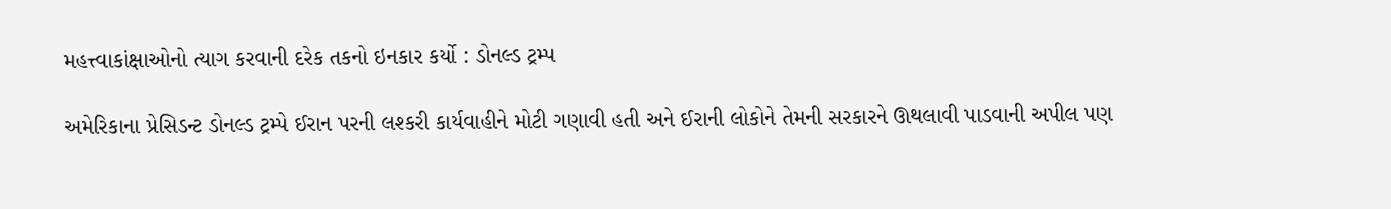મહત્ત્વાકાંક્ષાઓનો ત્યાગ કરવાની દરેક તકનો ઇનકાર કર્યો : ડોનલ્ડ ટ્રમ્પ

અમેરિકાના પ્રેસિડન્ટ ડોનલ્ડ ટ્રમ્પે ઈરાન પરની લશ્કરી કાર્યવાહીને મોટી ગણાવી હતી અને ઈરાની લોકોને તેમની સરકારને ઊથલાવી પાડવાની અપીલ પણ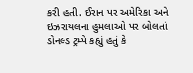કરી હતી. ઈરાન પર અમેરિકા અને ઇઝરાયલના હુમલાઓ પર બોલતાં ડોનલ્ડ ટ્રમ્પે કહ્યું હતું કે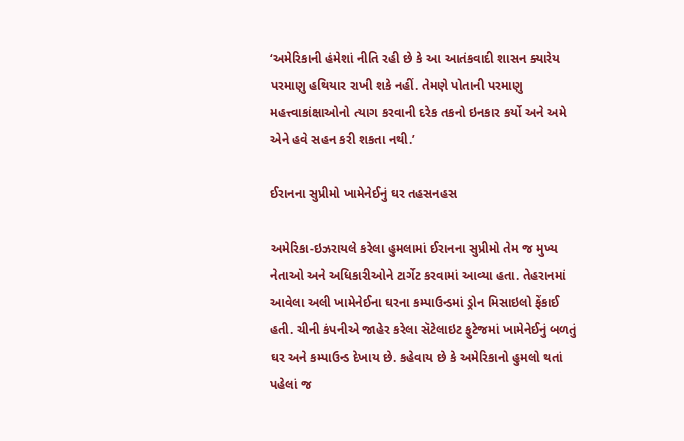‘અમેરિકાની હંમેશાં નીતિ રહી છે કે આ આતંકવાદી શાસન ક્યારેય પરમાણુ હથિયાર રાખી શકે નહીં. તેમણે પોતાની પરમાણુ મહત્ત્વાકાંક્ષાઓનો ત્યાગ કરવાની દરેક તકનો ઇનકાર કર્યો અને અમે એને હવે સહન કરી શકતા નથી.’

ઈરાનના સુપ્રીમો ખામેનેઈનું ઘર તહસનહસ

અમેરિકા-ઇઝરાયલે કરેલા હુમલામાં ઈરાનના સુપ્રીમો તેમ જ મુખ્ય નેતાઓ અને અધિકારીઓને ટાર્ગેટ કરવામાં આવ્યા હતા. તેહરાનમાં આવેલા અલી ખામેનેઈના ઘરના કમ્પાઉન્ડમાં ડ્રોન મિસાઇલો ફેંકાઈ હતી. ચીની કંપનીએ જાહેર કરેલા સૅટેલાઇટ ફુટેજમાં ખામેનેઈનું બળતું ઘર અને કમ્પાઉન્ડ દેખાય છે. કહેવાય છે કે અમેરિકાનો હુમલો થતાં પહેલાં જ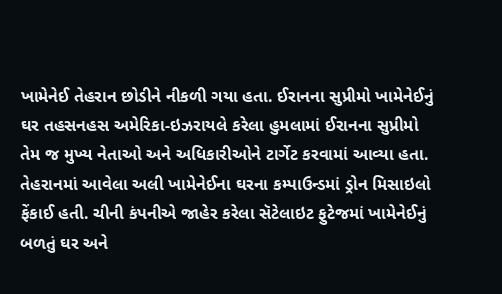ખામેનેઈ તેહરાન છોડીને નીકળી ગયા હતા. ઈરાનના સુપ્રીમો ખામેનેઈનું ઘર તહસનહસ અમેરિકા-ઇઝરાયલે કરેલા હુમલામાં ઈરાનના સુપ્રીમો તેમ જ મુખ્ય નેતાઓ અને અધિકારીઓને ટાર્ગેટ કરવામાં આવ્યા હતા. તેહરાનમાં આવેલા અલી ખામેનેઈના ઘરના કમ્પાઉન્ડમાં ડ્રોન મિસાઇલો ફેંકાઈ હતી. ચીની કંપનીએ જાહેર કરેલા સૅટેલાઇટ ફુટેજમાં ખામેનેઈનું બળતું ઘર અને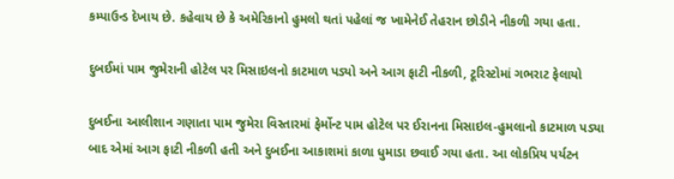કમ્પાઉન્ડ દેખાય છે. કહેવાય છે કે અમેરિકાનો હુમલો થતાં પહેલાં જ ખામેનેઈ તેહરાન છોડીને નીકળી ગયા હતા.

દુબઈમાં પામ જુમેરાની હોટેલ પર મિસાઇલનો કાટમાળ પડ્યો અને આગ ફાટી નીકળી, ટૂરિસ્ટોમાં ગભરાટ ફેલાયો

દુબઈના આલીશાન ગણાતા પામ જુમેરા વિસ્તારમાં ફેર્મોન્ટ પામ હોટેલ પર ઈરાનના મિસાઇલ-હુમલાનો કાટમાળ પડ્યા બાદ એમાં આગ ફાટી નીકળી હતી અને દુબઈના આકાશમાં કાળા ધુમાડા છવાઈ ગયા હતા. આ લોકપ્રિય પર્યટન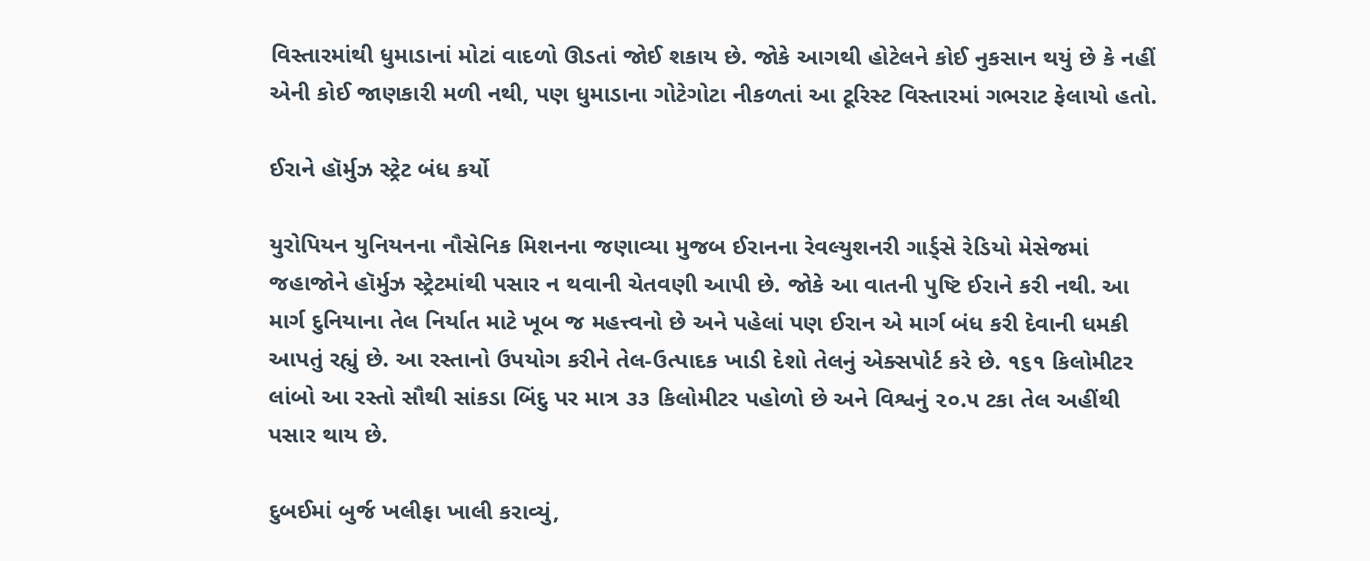વિસ્તારમાંથી ધુમાડાનાં મોટાં વાદળો ઊડતાં જોઈ શકાય છે. જોકે આગથી હોટેલને કોઈ નુકસાન થયું છે કે નહીં એની કોઈ જાણકારી મળી નથી, પણ ધુમાડાના ગોટેગોટા નીકળતાં આ ટૂરિસ્ટ વિસ્તારમાં ગભરાટ ફેલાયો હતો.

ઈરાને હૉર્મુઝ સ્ટ્રેટ બંધ કર્યો

યુરોપિયન યુનિયનના નૌસેનિક મિશનના જણાવ્યા મુજબ ઈરાનના રેવલ્યુશનરી ગાર્ડ્‍સે રેડિયો મેસેજમાં જહાજોને હૉર્મુઝ સ્ટ્રેટમાંથી પસાર ન થવાની ચેતવણી આપી છે. જોકે આ વાતની પુષ્ટિ ઈરાને કરી નથી. આ માર્ગ દુનિયાના તેલ નિર્યાત માટે ખૂબ જ મહત્ત્વનો છે અને પહેલાં પણ ઈરાન એ માર્ગ બંધ કરી દેવાની ધમકી આપતું રહ્યું છે. આ રસ્તાનો ઉપયોગ કરીને તેલ-ઉત્પાદક ખાડી દેશો તેલનું એક્સપોર્ટ કરે છે. ૧૬૧ કિલોમીટર લાંબો આ રસ્તો સૌથી સાંકડા બિંદુ પર માત્ર ૩૩ કિલોમીટર પહોળો છે અને વિશ્વનું ૨૦.૫ ટકા તેલ અહીંથી પસાર થાય છે.

દુબઈમાં બુર્જ ખલીફા ખાલી કરાવ્યું,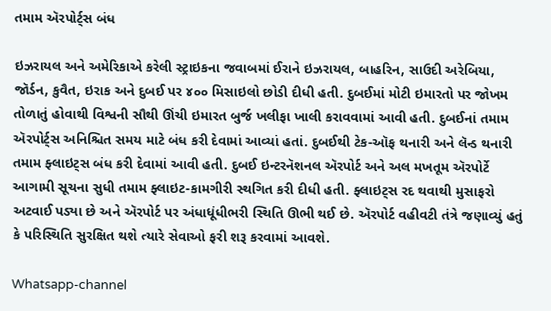તમામ ઍરપોર્ટ્‍સ બંધ

ઇઝરાયલ અને અમેરિકાએ કરેલી સ્ટ્રાઇકના જવાબમાં ઈરાને ઇઝરાયલ, બાહરિન, સાઉદી અરેબિયા, જૉર્ડન, કુવૈત, ઇરાક અને દુબઈ પર ૪૦૦ મિસાઇલો છોડી દીધી હતી. દુબઈમાં મોટી ઇમારતો પર જોખમ તોળાતું હોવાથી વિશ્વની સૌથી ઊંચી ઇમારત બુર્જ ખલીફા ખાલી કરાવવામાં આવી હતી. દુબઈનાં તમામ ઍરપોર્ટ્‍સ અનિશ્ચિત સમય માટે બંધ કરી દેવામાં આવ્યાં હતાં. દુબઈથી ટેક-ઑફ થનારી અને લૅન્ડ થનારી તમામ ફ્લાઇટ્સ બંધ કરી દેવામાં આવી હતી. દુબઈ ઇન્ટરનૅશનલ ઍરપોર્ટ અને અલ મખતૂમ ઍરપોર્ટે આગામી સૂચના સુધી તમામ ફ્લાઇટ-કામગીરી સ્થગિત કરી દીધી હતી. ફ્લાઇટ્સ રદ થવાથી મુસાફરો અટવાઈ પડ્યા છે અને ઍરપોર્ટ પર અંધાધૂંધીભરી સ્થિતિ ઊભી થઈ છે. ઍરપોર્ટ વહીવટી તંત્રે જણાવ્યું હતું કે પરિસ્થિતિ સુરક્ષિત થશે ત્યારે સેવાઓ ફરી શરૂ કરવામાં આવશે.

Whatsapp-channel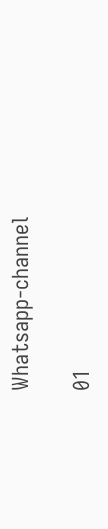Whatsapp-channel

01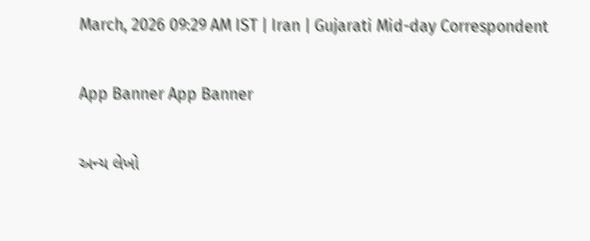March, 2026 09:29 AM IST | Iran | Gujarati Mid-day Correspondent

App Banner App Banner

અન્ય લેખો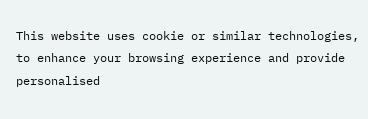This website uses cookie or similar technologies, to enhance your browsing experience and provide personalised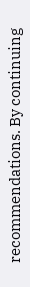recommendations. By continuing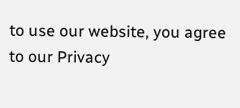to use our website, you agree to our Privacy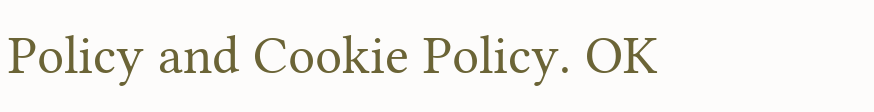Policy and Cookie Policy. OK